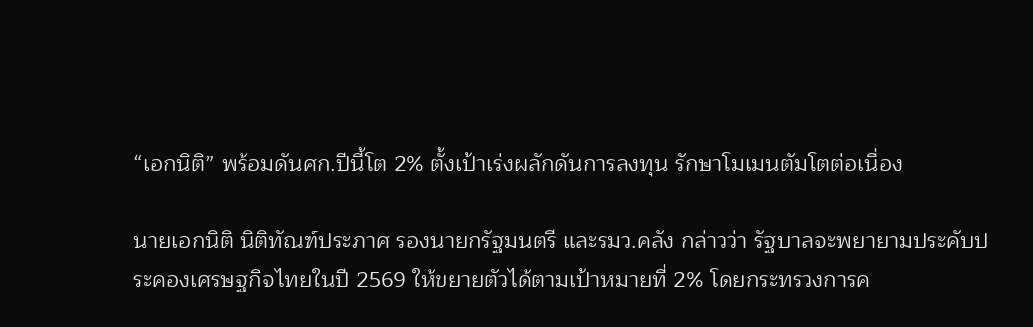“เอกนิติ” พร้อมดันศก.ปีนี้โต 2% ตั้งเป้าเร่งผลักดันการลงทุน รักษาโมเมนตัมโตต่อเนื่อง

นายเอกนิติ นิติทัณฑ์ประภาศ รองนายกรัฐมนตรี และรมว.คลัง กล่าวว่า รัฐบาลจะพยายามประคับประคองเศรษฐกิจไทยในปี 2569 ให้ขยายตัวได้ตามเป้าหมายที่ 2% โดยกระทรวงการค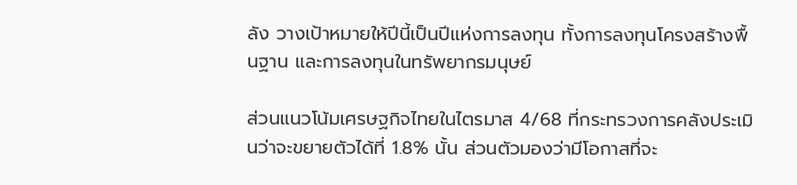ลัง วางเป้าหมายให้ปีนี้เป็นปีแห่งการลงทุน ทั้งการลงทุนโครงสร้างพื้นฐาน และการลงทุนในทรัพยากรมนุษย์

ส่วนแนวโน้มเศรษฐกิจไทยในไตรมาส 4/68 ที่กระทรวงการคลังประเมินว่าจะขยายตัวได้ที่ 1.8% นั้น ส่วนตัวมองว่ามีโอกาสที่จะ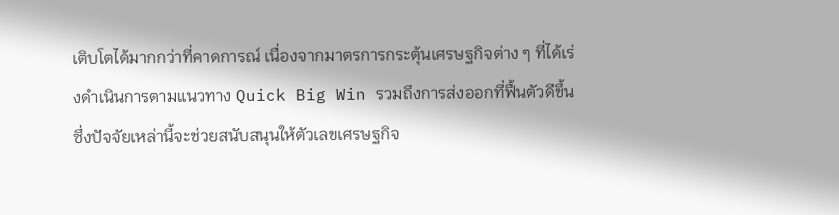เติบโตได้มากกว่าที่คาดการณ์ เนื่องจากมาตรการกระตุ้นเศรษฐกิจต่าง ๆ ที่ได้เร่งดำเนินการตามแนวทาง Quick Big Win รวมถึงการส่งออกที่ฟื้นตัวดีขึ้น ซึ่งปัจจัยเหล่านี้จะช่วยสนับสนุนให้ตัวเลขเศรษฐกิจ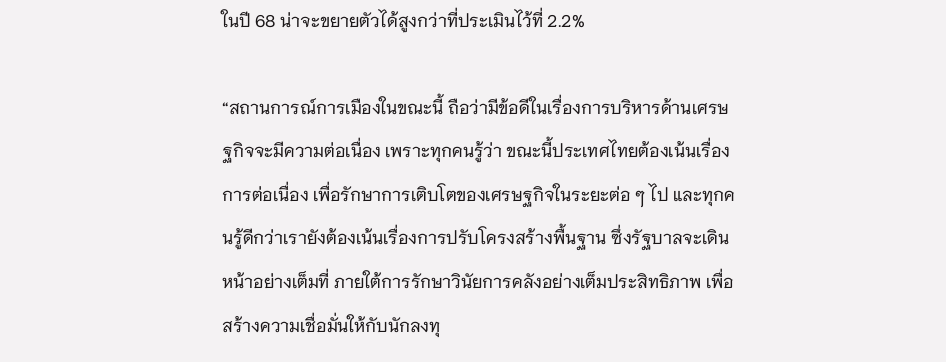ในปี 68 น่าจะขยายตัวได้สูงกว่าที่ประเมินไว้ที่ 2.2%

“สถานการณ์การเมืองในขณะนี้ ถือว่ามีข้อดีในเรื่องการบริหารด้านเศรษฐกิจจะมีความต่อเนื่อง เพราะทุกคนรู้ว่า ขณะนี้ประเทศไทยต้องเน้นเรื่องการต่อเนื่อง เพื่อรักษาการเติบโตของเศรษฐกิจในระยะต่อ ๆ ไป และทุกคนรู้ดีกว่าเรายังต้องเน้นเรื่องการปรับโครงสร้างพื้นฐาน ซึ่งรัฐบาลจะเดินหน้าอย่างเต็มที่ ภายใต้การรักษาวินัยการคลังอย่างเต็มประสิทธิภาพ เพื่อสร้างความเชื่อมั่นให้กับนักลงทุ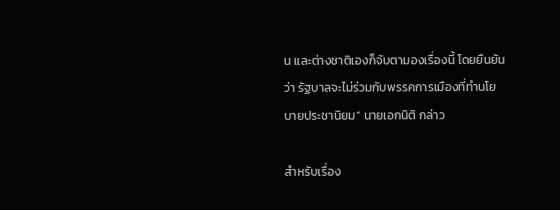น และต่างชาติเองก็จับตามองเรื่องนี้ โดยยืนยันว่า รัฐบาลจะไม่ร่วมกับพรรคการเมืองที่ทำนโยบายประชานิยม” นายเอกนิติ กล่าว

สำหรับเรื่อง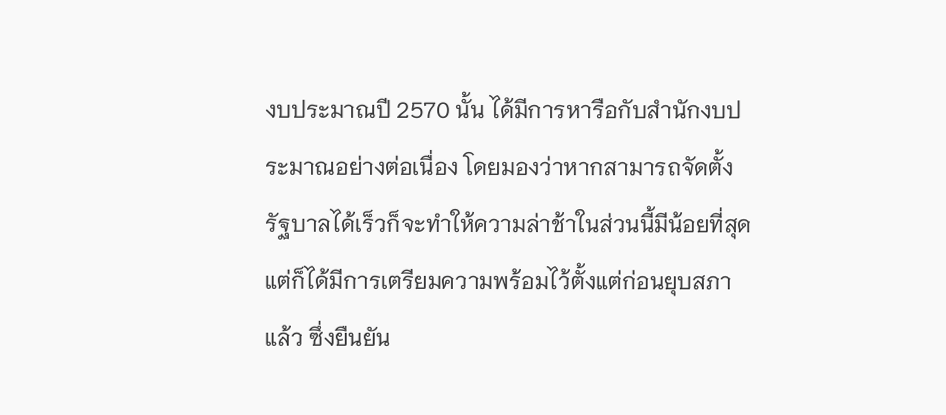งบประมาณปี 2570 นั้น ได้มีการหารือกับสำนักงบประมาณอย่างต่อเนื่อง โดยมองว่าหากสามารถจัดตั้งรัฐบาลได้เร็วก็จะทำให้ความล่าช้าในส่วนนี้มีน้อยที่สุด แต่ก็ได้มีการเตรียมความพร้อมไว้ตั้งแต่ก่อนยุบสภาแล้ว ซึ่งยืนยัน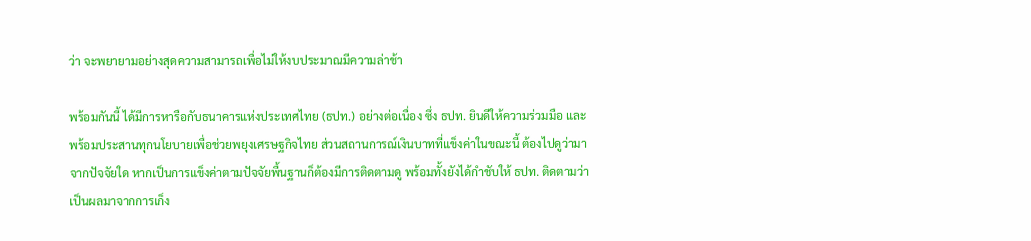ว่า จะพยายามอย่างสุดความสามารถเพื่อไม่ให้งบประมาณมีความล่าช้า

พร้อมกันนี้ ได้มีการหารือกับธนาคารแห่งประเทศไทย (ธปท.) อย่างต่อเนื่อง ซึ่ง ธปท. ยินดีให้ความร่วมมือ และพร้อมประสานทุกนโยบายเพื่อช่วยพยุงเศรษฐกิจไทย ส่วนสถานการณ์เงินบาทที่แข็งค่าในขณะนี้ ต้องไปดูว่ามาจากปัจจัยใด หากเป็นการแข็งค่าตามปัจจัยพื้นฐานก็ต้องมีการติดตามดู พร้อมทั้งยังได้กำชับให้ ธปท. ติดตามว่าเป็นผลมาจากการเก็ง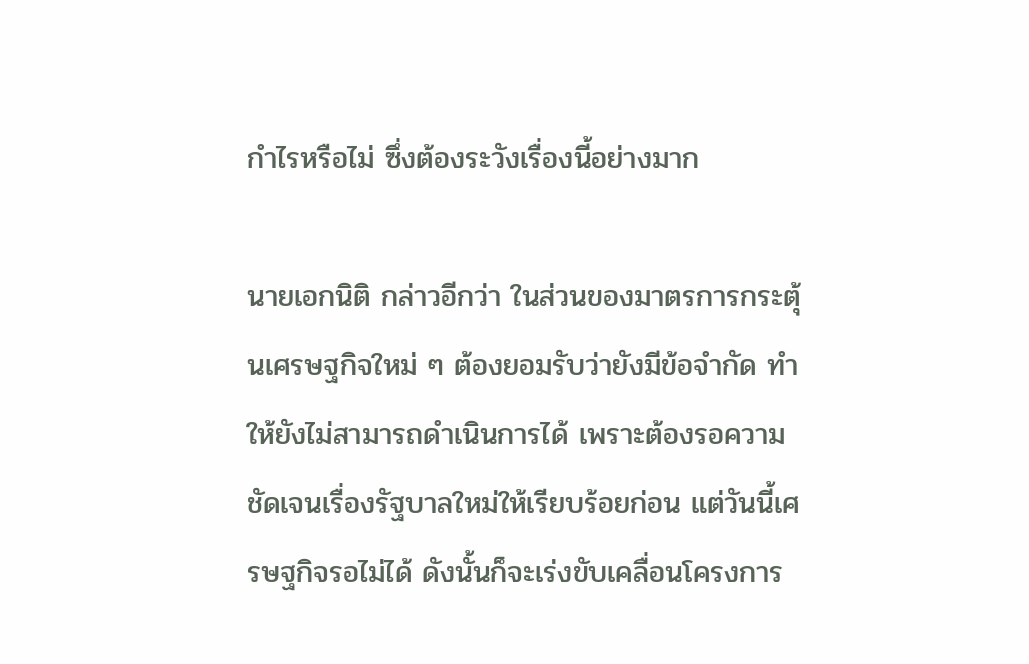กำไรหรือไม่ ซึ่งต้องระวังเรื่องนี้อย่างมาก

นายเอกนิติ กล่าวอีกว่า ในส่วนของมาตรการกระตุ้นเศรษฐกิจใหม่ ๆ ต้องยอมรับว่ายังมีข้อจำกัด ทำให้ยังไม่สามารถดำเนินการได้ เพราะต้องรอความชัดเจนเรื่องรัฐบาลใหม่ให้เรียบร้อยก่อน แต่วันนี้เศรษฐกิจรอไม่ได้ ดังนั้นก็จะเร่งขับเคลื่อนโครงการ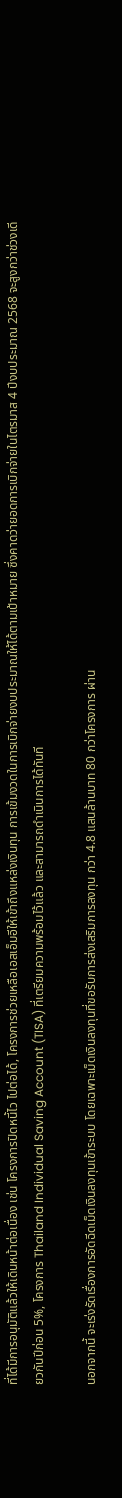ที่ได้มีการอนุมัติแล้วให้เดินหน้าต่อเนื่อง เช่น โครงการปิดหนี้ไว ไปต่อได้, โครงการช่วยเหลือเอสเอ็มอีให้เข้าถึงแหล่งเงินทุน การเข้มงวดในการเบิกจ่ายงบประมาณให้ได้ตามเป้าหมาย ซึ่งคาดว่ายอดการเบิกจ่ายในไตรมาส 4 ปีงบประมาณ 2568 จะสูงกว่าช่วงเดียวกันปีก่อน 5%, โครงการ Thailand Individual Saving Account (TISA) ที่เตรียมความพร้อมไว้แล้ว และสามารถดำเนินการได้ทันที

นอกจากนี้ จะเร่งรัดเรื่องการอัดฉีดเม็ดเงินลงทุนเข้าระบบ โดยเฉพาะเม็ดเงินลงทุนที่ขอรับการส่งเสริมการลงทุน กว่า 4.8 แสนล้านบาท 80 กว่าโครงการ ผ่าน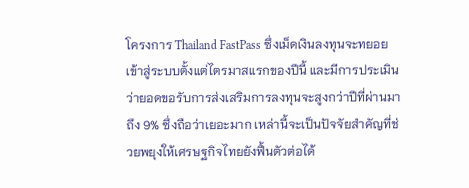โครงการ Thailand FastPass ซึ่งเม็ดเงินลงทุนจะทยอยเข้าสู่ระบบตั้งแต่ไตรมาสแรกของปีนี้ และมีการประเมินว่ายอดขอรับการส่งเสริมการลงทุนจะสูงกว่าปีที่ผ่านมาถึง 9% ซึ่งถือว่าเยอะมาก เหล่านี้จะเป็นปัจจัยสำคัญที่ช่วยพยุงให้เศรษฐกิจไทยยังฟื้นตัวต่อได้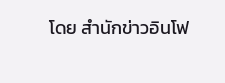โดย สำนักข่าวอินโฟ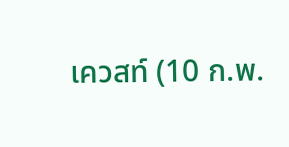เควสท์ (10 ก.พ.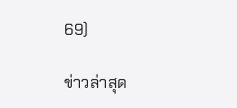69)

ข่าวล่าสุด